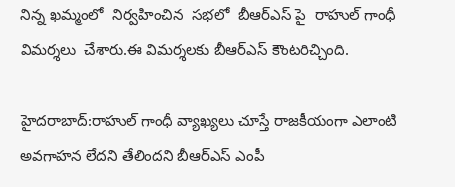నిన్న ఖమ్మంలో  నిర్వహించిన  సభలో  బీఆర్ఎస్ పై  రాహుల్ గాంధీ  విమర్శలు  చేశారు.ఈ విమర్శలకు బీఆర్ఎస్ కౌంటరిచ్చింది.

హైదరాబాద్:రాహుల్ గాంధీ వ్యాఖ్యలు చూస్తే రాజకీయంగా ఎలాంటి అవగాహన లేదని తేలిందని బీఆర్ఎస్ ఎంపీ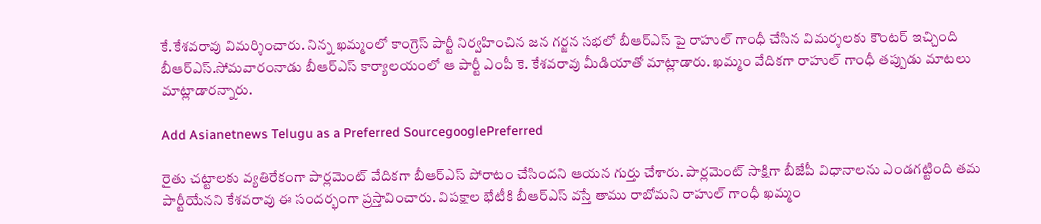కే.కేశవరావు విమర్శించారు. నిన్న ఖమ్మంలో కాంగ్రెస్ పార్టీ నిర్వహించిన జన గర్జన సభలో బీఆర్ఎస్ పై రాహుల్ గాంధీ చేసిన విమర్శలకు కౌంటర్ ఇచ్చింది బీఆర్ఎస్.సోమవారంనాడు బీఆర్ఎస్ కార్యాలయంలో ఆ పార్టీ ఎంపీ కె. కేశవరావు మీడియాతో మాట్లాడారు. ఖమ్మం వేదికగా రాహుల్ గాంధీ తప్పుడు మాటలు మాట్లాడారన్నారు.

Add Asianetnews Telugu as a Preferred SourcegooglePreferred

రైతు చట్టాలకు వ్యతిరేకంగా పార్లమెంట్ వేదికగా బీఆర్ఎస్ పోరాటం చేసిందని ఆయన గుర్తు చేశారు. పార్లమెంట్ సాక్షిగా బీజేపీ విధానాలను ఎండగట్టింది తమ పార్టీయేనని కేశవరావు ఈ సందర్భంగా ప్రస్తావించారు. విపక్షాల భేటీకి బీఆర్ఎస్ వస్తే తాము రాబోమని రాహుల్ గాంధీ ఖమ్మం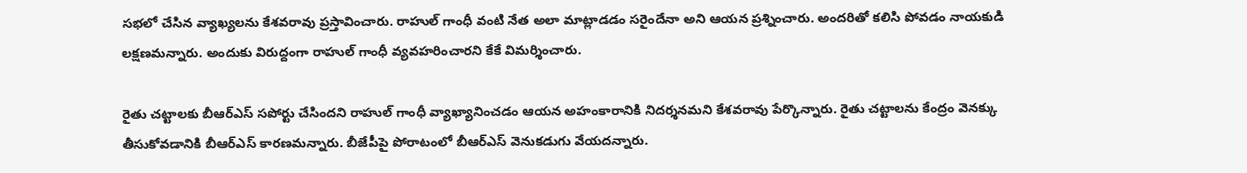సభలో చేసిన వ్యాఖ్యలను కేశవరావు ప్రస్తావించారు. రాహుల్ గాంధీ వంటి నేత అలా మాట్లాడడం సరైందేనా అని ఆయన ప్రశ్నించారు. అందరితో కలిసి పోవడం నాయకుడి లక్షణమన్నారు. అందుకు విరుద్దంగా రాహుల్ గాంధీ వ్యవహరించారని కేకే విమర్శించారు.

రైతు చట్టాలకు బీఆర్ఎస్ సపోర్టు చేసిందని రాహుల్ గాంధీ వ్యాఖ్యానించడం ఆయన అహంకారానికి నిదర్శనమని కేశవరావు పేర్కొన్నారు. రైతు చట్టాలను కేంద్రం వెనక్కు తీసుకోవడానికి బీఆర్ఎస్ కారణమన్నారు. బీజేపీపై పోరాటంలో బీఆర్ఎస్ వెనుకడుగు వేయదన్నారు.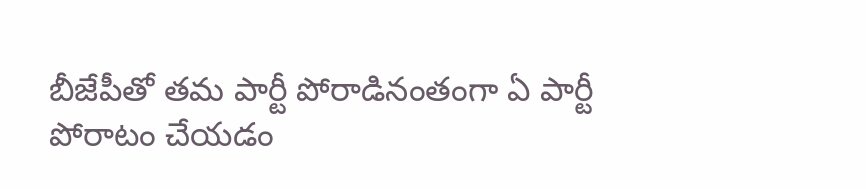బీజేపీతో తమ పార్టీ పోరాడినంతంగా ఏ పార్టీ పోరాటం చేయడం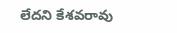లేదని కేశవరావు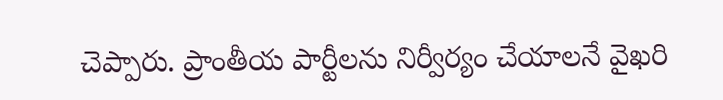చెప్పారు. ప్రాంతీయ పార్టీలను నిర్వీర్యం చేయాలనే వైఖరి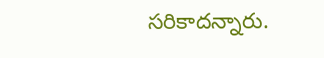సరికాదన్నారు.